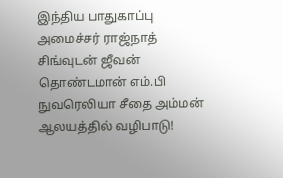இந்திய பாதுகாப்பு அமைச்சர் ராஜ்நாத் சிங்வுடன் ஜீவன் தொண்டமான் எம்.பி நுவரெலியா சீதை அம்மன் ஆலயத்தில் வழிபாடு!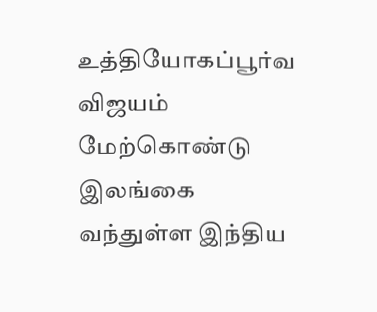உத்தியோகப்பூர்வ விஜயம் மேற்கொண்டு இலங்கை வந்துள்ள இந்திய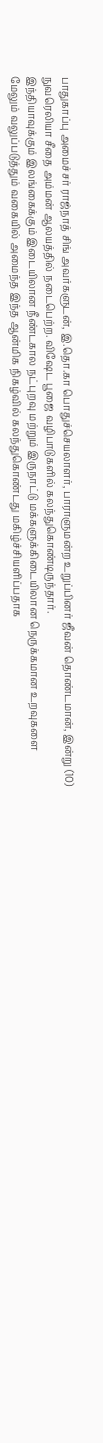பாதுகாப்பு அமைச்சர் ராஜ்நாத் சிங் அவர்களுடன், இ.தொ.கா பொதுச்செயலாளர், பாராளுமன்ற உறுப்பினர் ஜீவன் தொண்டமான், இன்று (10) நுவரெலியா சீதை அம்மன் ஆலயத்தில் நடைபெற்ற. விஷேட பூஜை வழிபாடுகளில் கலந்துகொண்டிருந்தார்.
இந்தியாவுக்கும் இலங்கைக்கும் இடையிலான நீண்டகால நட்புறவு மற்றும் இருநாட்டு மக்களுக்கிடையிலான நெருக்கமான உறவுகளை மேலும் வலுப்படுத்தும் வகையில் அமைந்த இந்த ஆன்மிக நிகழ்வில் கலந்துகொண்டது மகிழ்ச்சியளிப்பதாக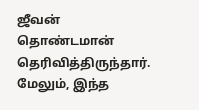ஜீவன் தொண்டமான் தெரிவித்திருந்தார்.
மேலும், இந்த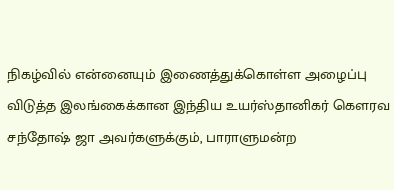நிகழ்வில் என்னையும் இணைத்துக்கொள்ள அழைப்பு விடுத்த இலங்கைக்கான இந்திய உயர்ஸ்தானிகர் கௌரவ சந்தோஷ் ஜா அவர்களுக்கும், பாராளுமன்ற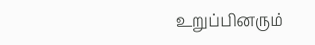உறுப்பினரும்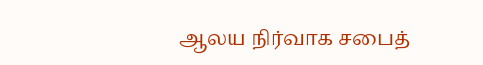ஆலய நிர்வாக சபைத்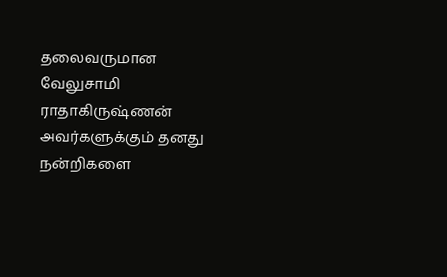தலைவருமான வேலுசாமி ராதாகிருஷ்ணன் அவர்களுக்கும் தனது நன்றிகளை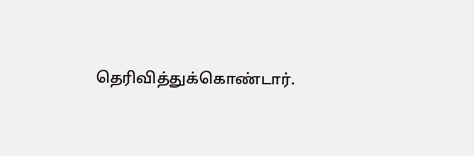தெரிவித்துக்கொண்டார்.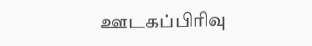ஊடகப்பிரிவு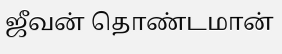ஜீவன் தொண்டமான்